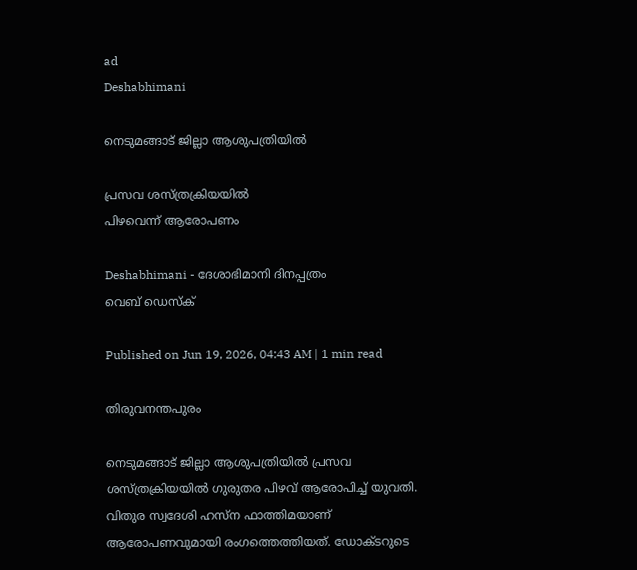ad
Deshabhimani

നെടുമങ്ങാട്‌ ജില്ലാ ആശുപത്രിയിൽ

പ്രസവ ശസ്‌ത്രക്രിയയിൽ
പിഴവെന്ന്‌ ആരോപണം

Deshabhimani - ദേശാഭിമാനി ദിനപ്പത്രം
വെബ് ഡെസ്ക്

Published on Jun 19, 2026, 04:43 AM | 1 min read

തിരുവനന്തപുരം

നെടുമങ്ങാട്‌ ജില്ലാ ആശുപത്രിയിൽ പ്രസവ ശസ്‌ത്രക്രിയയിൽ ഗുരുതര പിഴവ്‌ ആരോപിച്ച്‌ യുവതി. വിതുര സ്വദേശി ഹസ്ന ഫാത്തിമയാണ്‌ ആരോപണവുമായി രംഗത്തെത്തിയത്‌. ഡോക്ടറുടെ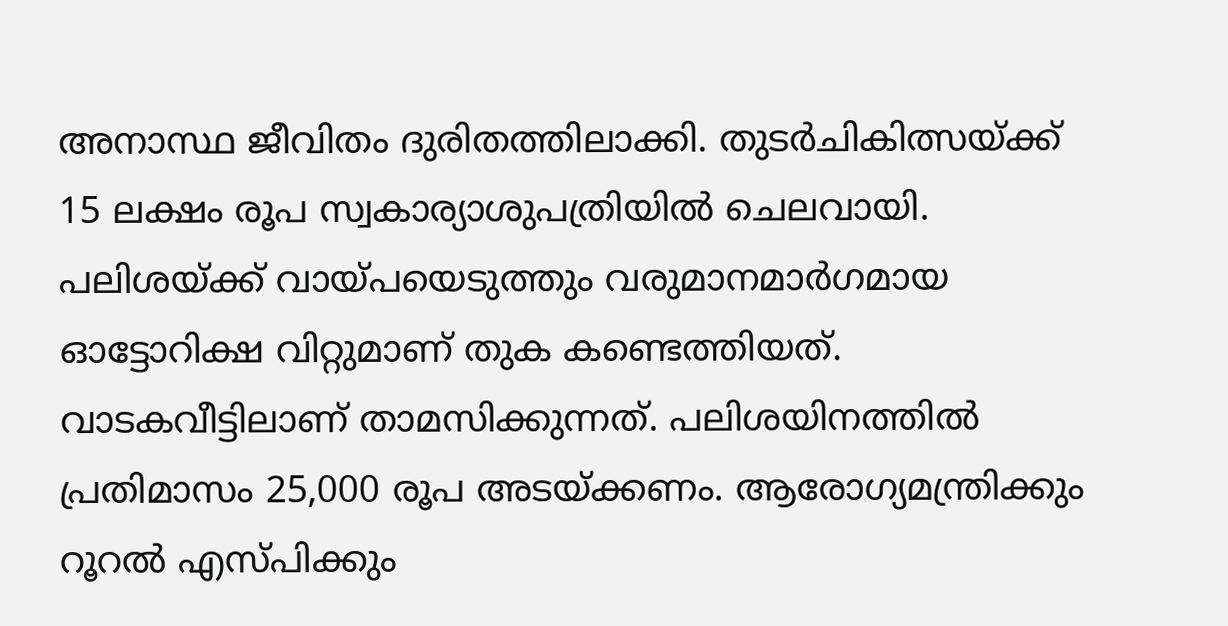അനാസ്ഥ ജീവിതം ദുരിതത്തിലാക്കി. തുടർചികിത്സയ്ക്ക്‌ 15 ലക്ഷം രൂപ സ്വകാര്യാശുപത്രിയിൽ ചെലവായി. പലിശയ്ക്ക്‌ വായ്‌പയെടുത്തും വരുമാനമാർഗമായ ഓട്ടോറിക്ഷ വിറ്റുമാണ് തുക കണ്ടെത്തിയത്. വാടകവീട്ടിലാണ്‌ താമസിക്കുന്നത്‌. പലിശയിനത്തിൽ പ്രതിമാസം 25,000 രൂപ അടയ്ക്കണം. ആരോഗ്യമന്ത്രിക്കും റൂറൽ എസ്‌പിക്കും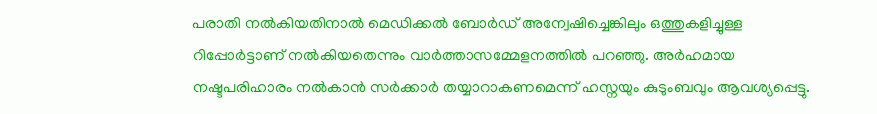പരാതി നൽകിയതിനാൽ മെഡിക്കൽ ബോർഡ് അന്വേഷിച്ചെങ്കിലും ഒത്തുകളിച്ചുള്ള റിപ്പോർട്ടാണ്‌ നൽകിയതെന്നും വാർത്താസമ്മേളനത്തിൽ പറഞ്ഞു. അർഹമായ നഷ്ടപരിഹാരം നൽകാൻ സർക്കാർ തയ്യാറാകണമെന്ന്‌ ഹസ്നയും കുടുംബവും ആവശ്യപ്പെട്ടു.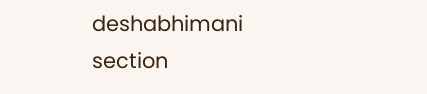deshabhimani section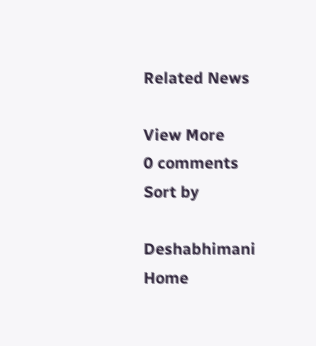Related News

View More
0 comments
Sort by

Deshabhimani
Home